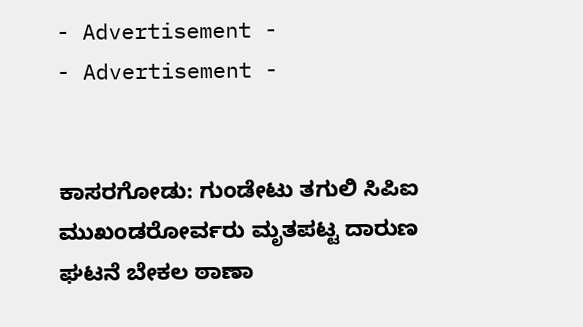- Advertisement -
- Advertisement -


ಕಾಸರಗೋಡು: ಗುಂಡೇಟು ತಗುಲಿ ಸಿಪಿಐ ಮುಖಂಡರೋರ್ವರು ಮೃತಪಟ್ಟ ದಾರುಣ ಘಟನೆ ಬೇಕಲ ಠಾಣಾ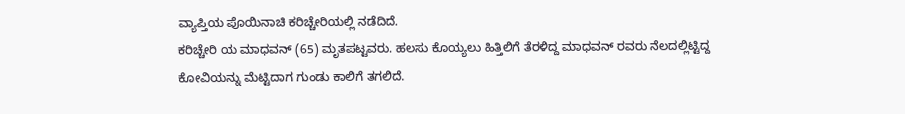ವ್ಯಾಪ್ತಿಯ ಪೊಯಿನಾಚಿ ಕರಿಚ್ಚೇರಿಯಲ್ಲಿ ನಡೆದಿದೆ.
ಕರಿಚ್ಚೇರಿ ಯ ಮಾಧವನ್ (65) ಮೃತಪಟ್ಟವರು. ಹಲಸು ಕೊಯ್ಯಲು ಹಿತ್ತಿಲಿಗೆ ತೆರಳಿದ್ದ ಮಾಧವನ್ ರವರು ನೆಲದಲ್ಲಿಟ್ಟಿದ್ದ ಕೋವಿಯನ್ನು ಮೆಟ್ಟಿದಾಗ ಗುಂಡು ಕಾಲಿಗೆ ತಗಲಿದೆ.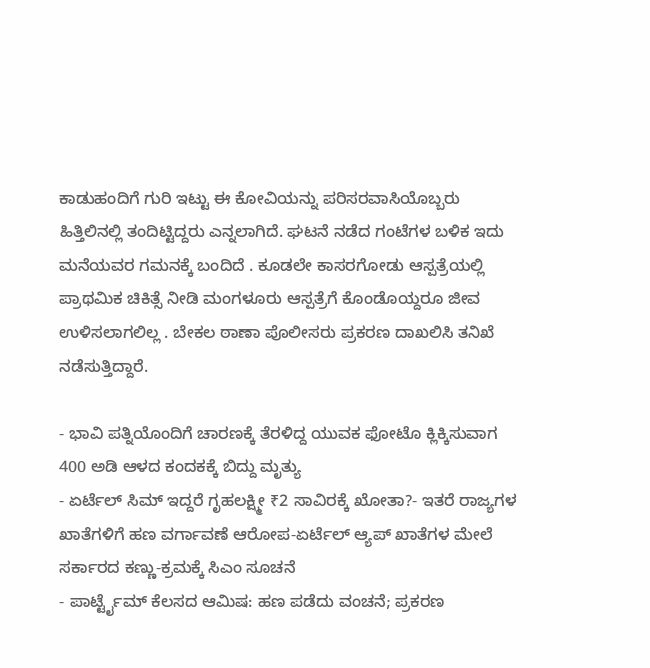ಕಾಡುಹಂದಿಗೆ ಗುರಿ ಇಟ್ಟು ಈ ಕೋವಿಯನ್ನು ಪರಿಸರವಾಸಿಯೊಬ್ಬರು ಹಿತ್ತಿಲಿನಲ್ಲಿ ತಂದಿಟ್ಟಿದ್ದರು ಎನ್ನಲಾಗಿದೆ. ಘಟನೆ ನಡೆದ ಗಂಟೆಗಳ ಬಳಿಕ ಇದು ಮನೆಯವರ ಗಮನಕ್ಕೆ ಬಂದಿದೆ . ಕೂಡಲೇ ಕಾಸರಗೋಡು ಆಸ್ಪತ್ರೆಯಲ್ಲಿ ಪ್ರಾಥಮಿಕ ಚಿಕಿತ್ಸೆ ನೀಡಿ ಮಂಗಳೂರು ಆಸ್ಪತ್ರೆಗೆ ಕೊಂಡೊಯ್ದರೂ ಜೀವ ಉಳಿಸಲಾಗಲಿಲ್ಲ . ಬೇಕಲ ಠಾಣಾ ಪೊಲೀಸರು ಪ್ರಕರಣ ದಾಖಲಿಸಿ ತನಿಖೆ ನಡೆಸುತ್ತಿದ್ದಾರೆ.

- ಭಾವಿ ಪತ್ನಿಯೊಂದಿಗೆ ಚಾರಣಕ್ಕೆ ತೆರಳಿದ್ದ ಯುವಕ ಫೋಟೊ ಕ್ಲಿಕ್ಕಿಸುವಾಗ 400 ಅಡಿ ಆಳದ ಕಂದಕಕ್ಕೆ ಬಿದ್ದು ಮೃತ್ಯು
- ಏರ್ಟೆಲ್ ಸಿಮ್ ಇದ್ದರೆ ಗೃಹಲಕ್ಷ್ಮೀ ₹2 ಸಾವಿರಕ್ಕೆ ಖೋತಾ?- ಇತರೆ ರಾಜ್ಯಗಳ ಖಾತೆಗಳಿಗೆ ಹಣ ವರ್ಗಾವಣೆ ಆರೋಪ-ಏರ್ಟೆಲ್ ಆ್ಯಪ್ ಖಾತೆಗಳ ಮೇಲೆ ಸರ್ಕಾರದ ಕಣ್ಣು-ಕ್ರಮಕ್ಕೆ ಸಿಎಂ ಸೂಚನೆ
- ಪಾರ್ಟ್ಟೈಮ್ ಕೆಲಸದ ಆಮಿಷ: ಹಣ ಪಡೆದು ವಂಚನೆ; ಪ್ರಕರಣ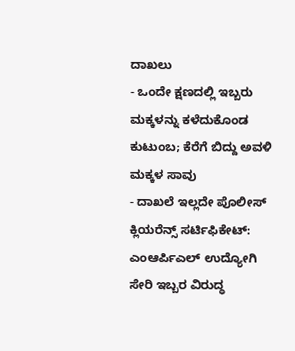ದಾಖಲು
- ಒಂದೇ ಕ್ಷಣದಲ್ಲಿ ಇಬ್ಬರು ಮಕ್ಕಳನ್ನು ಕಳೆದುಕೊಂಡ ಕುಟುಂಬ; ಕೆರೆಗೆ ಬಿದ್ದು ಅವಳಿ ಮಕ್ಕಳ ಸಾವು
- ದಾಖಲೆ ಇಲ್ಲದೇ ಪೊಲೀಸ್ ಕ್ಲಿಯರೆನ್ಸ್ ಸರ್ಟಿಫಿಕೇಟ್: ಎಂಆರ್ಪಿಎಲ್ ಉದ್ಯೋಗಿ ಸೇರಿ ಇಬ್ಬರ ವಿರುದ್ಧ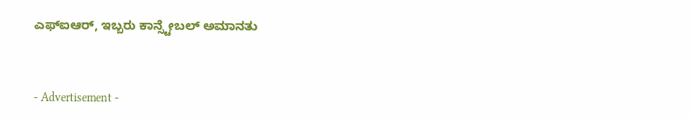ಎಫ್ಐಆರ್, ಇಬ್ಬರು ಕಾನ್ಸ್ಟೇಬಲ್ ಅಮಾನತು



- Advertisement -